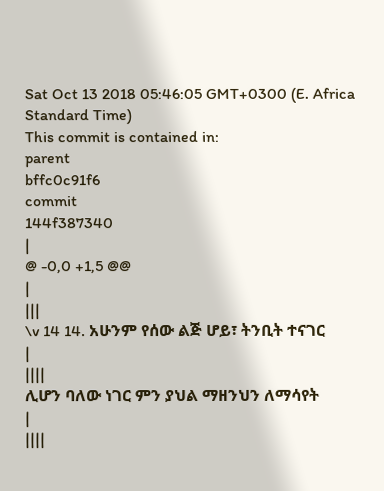Sat Oct 13 2018 05:46:05 GMT+0300 (E. Africa Standard Time)
This commit is contained in:
parent
bffc0c91f6
commit
144f387340
|
@ -0,0 +1,5 @@
|
|||
\v 14 14. አሁንም የሰው ልጅ ሆይ፣ ትንቢት ተናገር
|
||||
ሊሆን ባለው ነገር ምን ያህል ማዘንህን ለማሳየት
|
||||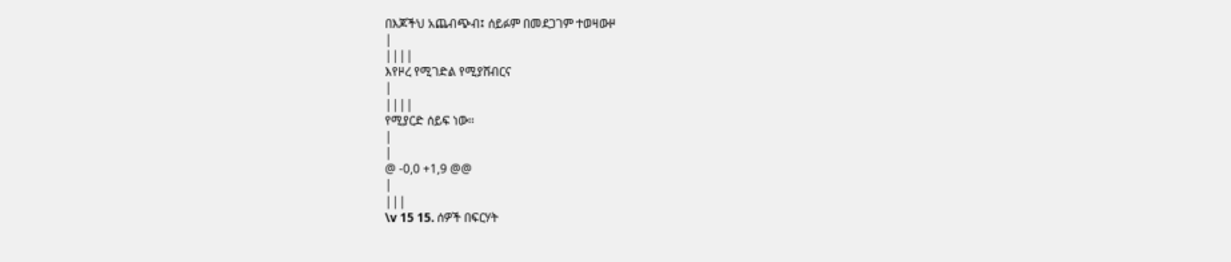በእጆችህ አጨብጭብ፤ ሰይፉም በመደጋገም ተወዛውዞ
|
||||
እየዞረ የሚገድል የሚያሸብርና
|
||||
የሚያርድ ሰይፍ ነው፡፡
|
|
@ -0,0 +1,9 @@
|
|||
\v 15 15. ሰዎች በፍርሃት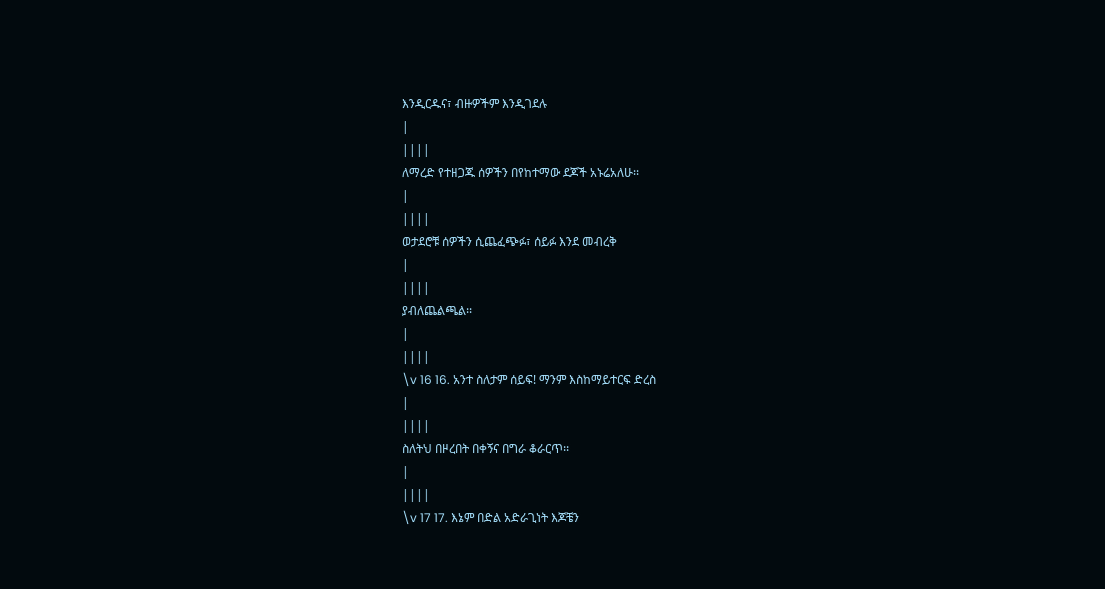እንዲርዱና፣ ብዙዎችም እንዲገደሉ
|
||||
ለማረድ የተዘጋጁ ሰዎችን በየከተማው ደጆች አኑሬአለሁ፡፡
|
||||
ወታደሮቹ ሰዎችን ሲጨፈጭፉ፣ ሰይፉ እንደ መብረቅ
|
||||
ያብለጨልጫል፡፡
|
||||
\v 16 16. አንተ ስለታም ሰይፍ! ማንም እስከማይተርፍ ድረስ
|
||||
ስለትህ በዞረበት በቀኝና በግራ ቆራርጥ፡፡
|
||||
\v 17 17. እኔም በድል አድራጊነት እጆቼን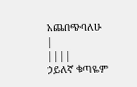አጨበጭባለሁ
|
||||
ኃይለኛ ቁጣዬም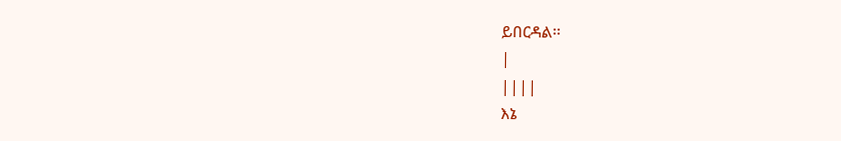ይበርዳል፡፡
|
||||
እኔ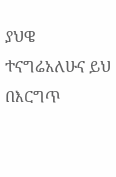ያህዌ ተናግሬአለሁና ይህ በእርግጥ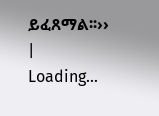ይፈጸማል፡፡››
|
Loading…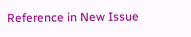Reference in New Issue